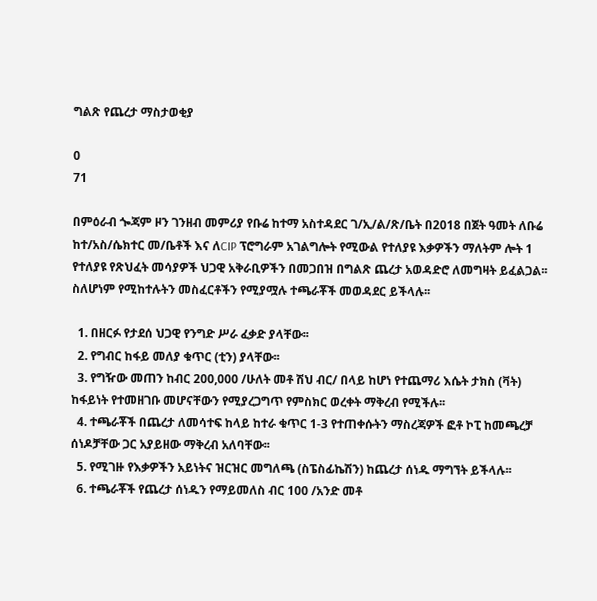ግልጽ የጨረታ ማስታወቂያ

0
71

በምዕራብ ጐጃም ዞን ገንዘብ መምሪያ የቡሬ ከተማ አስተዳደር ገ/ኢ/ል/ጽ/ቤት በ2018 በጀት ዓመት ለቡሬ ከተ/አስ/ሴክተር መ/ቤቶች እና ለCIP ፕሮግራም አገልግሎት የሚውል የተለያዩ እቃዎችን ማለትም ሎት 1 የተለያዩ የጽህፈት መሳያዎች ህጋዊ አቅራቢዎችን በመጋበዝ በግልጽ ጨረታ አወዳድሮ ለመግዛት ይፈልጋል፡፡ ስለሆነም የሚከተሉትን መስፈርቶችን የሚያሟሉ ተጫራቾች መወዳደር ይችላሉ፡፡

  1. በዘርፉ የታደሰ ህጋዊ የንግድ ሥራ ፈቃድ ያላቸው፡፡
  2. የግብር ከፋይ መለያ ቁጥር (ቲን) ያላቸው፡፡
  3. የግዥው መጠን ከብር 200,000 /ሁለት መቶ ሽህ ብር/ በላይ ከሆነ የተጨማሪ እሴት ታክስ (ቫት) ከፋይነት የተመዘገቡ መሆናቸውን የሚያረጋግጥ የምስክር ወረቀት ማቅረብ የሚችሉ፡፡
  4. ተጫራቾች በጨረታ ለመሳተፍ ከላይ ከተራ ቁጥር 1-3 የተጠቀሱትን ማስረጃዎች ፎቶ ኮፒ ከመጫረቻ ሰነዶቻቸው ጋር አያይዘው ማቅረብ አለባቸው፡፡
  5. የሚገዙ የእቃዎችን አይነትና ዝርዝር መግለጫ (ስፔስፊኬሽን) ከጨረታ ሰነዱ ማግኘት ይችላሉ፡፡
  6. ተጫራቾች የጨረታ ሰነዱን የማይመለስ ብር 100 /አንድ መቶ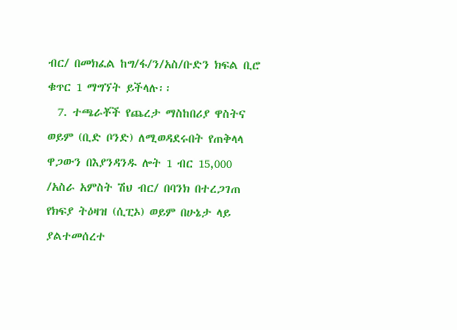ብር/ በመክፈል ከግ/ፋ/ን/አስ/ቡድን ክፍል ቢሮ ቁጥር 1 ማግኘት ይችላሉ፡፡
  7. ተጫራቾች የጨረታ ማስከበሪያ ዋስትና ወይም (ቢድ ቦንድ) ለሚወዳደሩበት የጠቅላላ ዋጋውን በእያንዳንዱ ሎት 1 ብር 15,000 /አስራ አምስት ሽህ ብር/ በባንክ በተረጋገጠ የክፍያ ትዕዛዝ (ሲፒኦ) ወይም በሁኔታ ላይ ያልተመሰረተ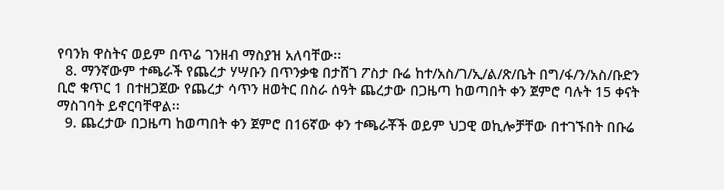የባንክ ዋስትና ወይም በጥሬ ገንዘብ ማስያዝ አለባቸው፡፡
  8. ማንኛውም ተጫራች የጨረታ ሃሣቡን በጥንቃቄ በታሸገ ፖስታ ቡሬ ከተ/አስ/ገ/ኢ/ል/ጽ/ቤት በግ/ፋ/ን/አስ/ቡድን ቢሮ ቁጥር 1 በተዘጋጀው የጨረታ ሳጥን ዘወትር በስራ ሰዓት ጨረታው በጋዜጣ ከወጣበት ቀን ጀምሮ ባሉት 15 ቀናት ማስገባት ይኖርባቸዋል፡፡
  9. ጨረታው በጋዜጣ ከወጣበት ቀን ጀምሮ በ16ኛው ቀን ተጫራቾች ወይም ህጋዊ ወኪሎቻቸው በተገኙበት በቡሬ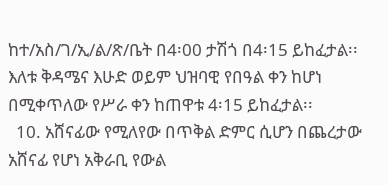ከተ/አስ/ገ/ኢ/ል/ጽ/ቤት በ4፡00 ታሽጎ በ4፡15 ይከፈታል፡፡ እለቱ ቅዳሜና እሁድ ወይም ህዝባዊ የበዓል ቀን ከሆነ በሚቀጥለው የሥራ ቀን ከጠዋቱ 4፡15 ይከፈታል፡፡
  10. አሸናፊው የሚለየው በጥቅል ድምር ሲሆን በጨረታው አሸናፊ የሆነ አቅራቢ የውል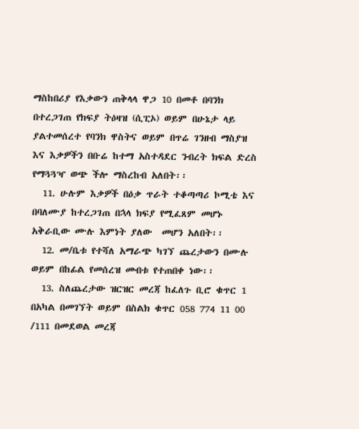ማስከበሪያ የእቃውን ጠቅላላ ዋጋ 10 በመቶ በባንክ በተረጋገጠ የክፍያ ትዕዛዝ (ሲፒኦ) ወይም በሁኔታ ላይ ያልተመሰረተ የባንክ ዋስትና ወይም በጥሬ ገንዘብ ማስያዝ እና እቃዎችን በቡሬ ከተማ አስተዳደር ንብረት ክፍል ድረስ የማጓጓዣ ወጭ ችሎ ማስረከብ አለበት፡፡
  11. ሁሉም እቃዎች በዕቃ ጥራት ተቆጣጣሪ ኮሚቴ እና በባለሙያ ከተረጋገጠ በኋላ ክፍያ የሚፈጸም መሆኑ አቅራቢው ሙሉ እምነት ያለው  መሆን አለበት፡፡
  12. መ/ቤቱ የተሻለ አማራጭ ካገኘ ጨረታውን በሙሉ ወይም በከፊል የመሰረዝ መብቱ የተጠበቀ ነው፡፡
  13. ስለጨረታው ዝርዝር መረጃ ከፈለጉ ቢሮ ቁጥር 1 በአካል በመገኘት ወይም በስልክ ቁጥር 058 774 11 00 /111 በመደወል መረጃ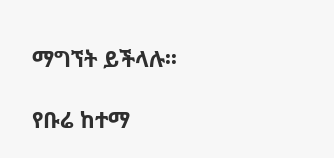ማግኘት ይችላሉ፡፡

የቡሬ ከተማ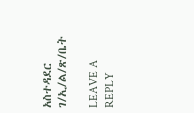አስተዳደር ገ/ኢ/ል/ጽ/ቤት

LEAVE A REPLY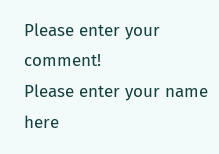Please enter your comment!
Please enter your name here